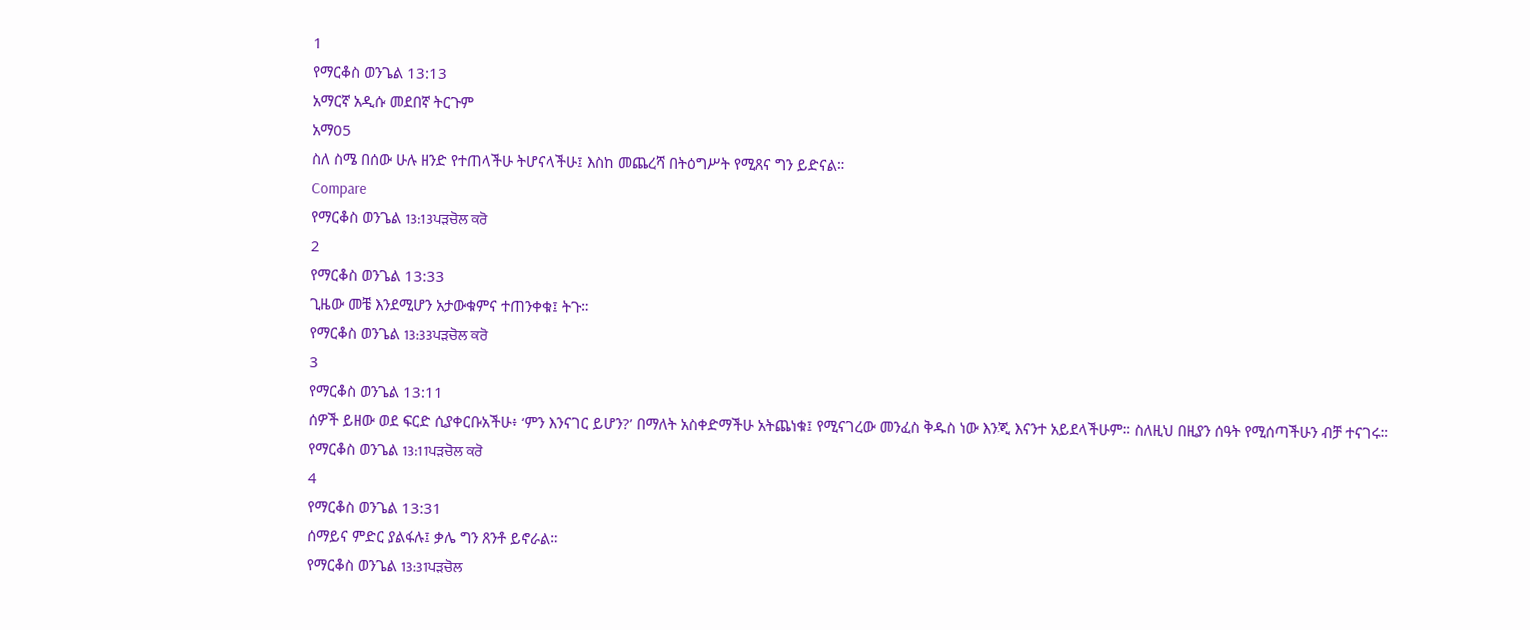1
የማርቆስ ወንጌል 13:13
አማርኛ አዲሱ መደበኛ ትርጉም
አማ05
ስለ ስሜ በሰው ሁሉ ዘንድ የተጠላችሁ ትሆናላችሁ፤ እስከ መጨረሻ በትዕግሥት የሚጸና ግን ይድናል።
Compare
የማርቆስ ወንጌል 13:13ਪੜਚੋਲ ਕਰੋ
2
የማርቆስ ወንጌል 13:33
ጊዜው መቼ እንደሚሆን አታውቁምና ተጠንቀቁ፤ ትጉ።
የማርቆስ ወንጌል 13:33ਪੜਚੋਲ ਕਰੋ
3
የማርቆስ ወንጌል 13:11
ሰዎች ይዘው ወደ ፍርድ ሲያቀርቡአችሁ፥ ‘ምን እንናገር ይሆን?’ በማለት አስቀድማችሁ አትጨነቁ፤ የሚናገረው መንፈስ ቅዱስ ነው እንጂ እናንተ አይደላችሁም። ስለዚህ በዚያን ሰዓት የሚሰጣችሁን ብቻ ተናገሩ።
የማርቆስ ወንጌል 13:11ਪੜਚੋਲ ਕਰੋ
4
የማርቆስ ወንጌል 13:31
ሰማይና ምድር ያልፋሉ፤ ቃሌ ግን ጸንቶ ይኖራል።
የማርቆስ ወንጌል 13:31ਪੜਚੋਲ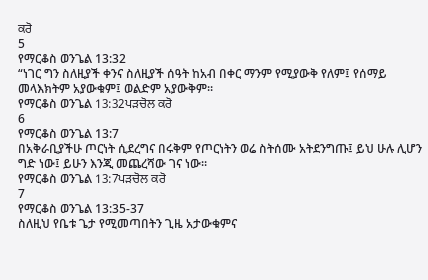ਕਰੋ
5
የማርቆስ ወንጌል 13:32
“ነገር ግን ስለዚያች ቀንና ስለዚያች ሰዓት ከአብ በቀር ማንም የሚያውቅ የለም፤ የሰማይ መላእክትም አያውቁም፤ ወልድም አያውቅም።
የማርቆስ ወንጌል 13:32ਪੜਚੋਲ ਕਰੋ
6
የማርቆስ ወንጌል 13:7
በአቅራቢያችሁ ጦርነት ሲደረግና በሩቅም የጦርነትን ወሬ ስትሰሙ አትደንግጡ፤ ይህ ሁሉ ሊሆን ግድ ነው፤ ይሁን እንጂ መጨረሻው ገና ነው።
የማርቆስ ወንጌል 13:7ਪੜਚੋਲ ਕਰੋ
7
የማርቆስ ወንጌል 13:35-37
ስለዚህ የቤቱ ጌታ የሚመጣበትን ጊዜ አታውቁምና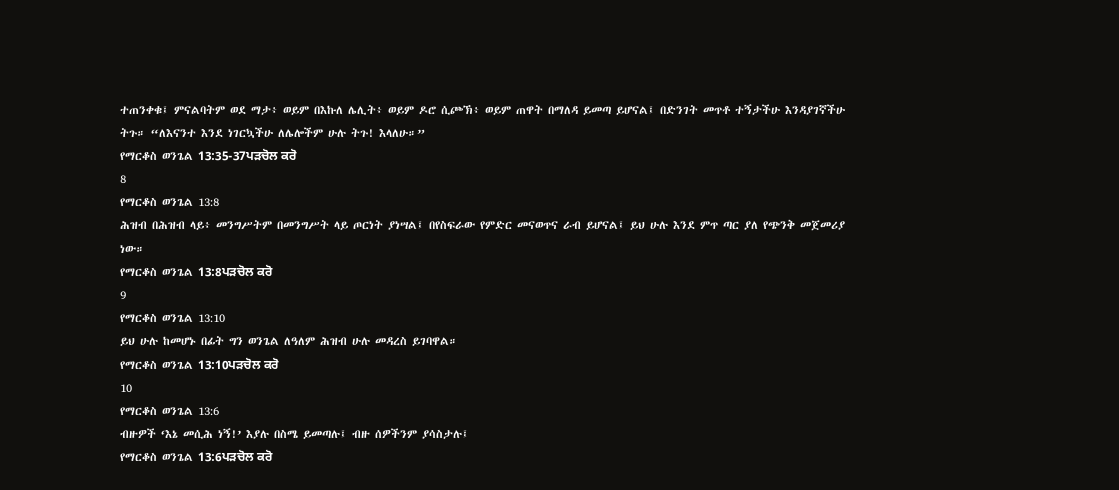ተጠንቀቁ፤ ምናልባትም ወደ ማታ፥ ወይም በእኩለ ሌሊት፥ ወይም ዶሮ ሲጮኽ፥ ወይም ጠዋት በማለዳ ይመጣ ይሆናል፤ በድንገት መጥቶ ተኝታችሁ እንዳያገኛችሁ ትጉ። “ለእናንተ እንደ ነገርኳችሁ ለሌሎችም ሁሉ ትጉ! እላለሁ።”
የማርቆስ ወንጌል 13:35-37ਪੜਚੋਲ ਕਰੋ
8
የማርቆስ ወንጌል 13:8
ሕዝብ በሕዝብ ላይ፥ መንግሥትም በመንግሥት ላይ ጦርነት ያነሣል፤ በየስፍራው የምድር መናወጥና ራብ ይሆናል፤ ይህ ሁሉ እንደ ምጥ ጣር ያለ የጭንቅ መጀመሪያ ነው።
የማርቆስ ወንጌል 13:8ਪੜਚੋਲ ਕਰੋ
9
የማርቆስ ወንጌል 13:10
ይህ ሁሉ ከመሆኑ በፊት ግን ወንጌል ለዓለም ሕዝብ ሁሉ መዳረስ ይገባዋል።
የማርቆስ ወንጌል 13:10ਪੜਚੋਲ ਕਰੋ
10
የማርቆስ ወንጌል 13:6
ብዙዎች ‘እኔ መሲሕ ነኝ!’ እያሉ በስሜ ይመጣሉ፤ ብዙ ሰዎችንም ያሳስታሉ፤
የማርቆስ ወንጌል 13:6ਪੜਚੋਲ ਕਰੋ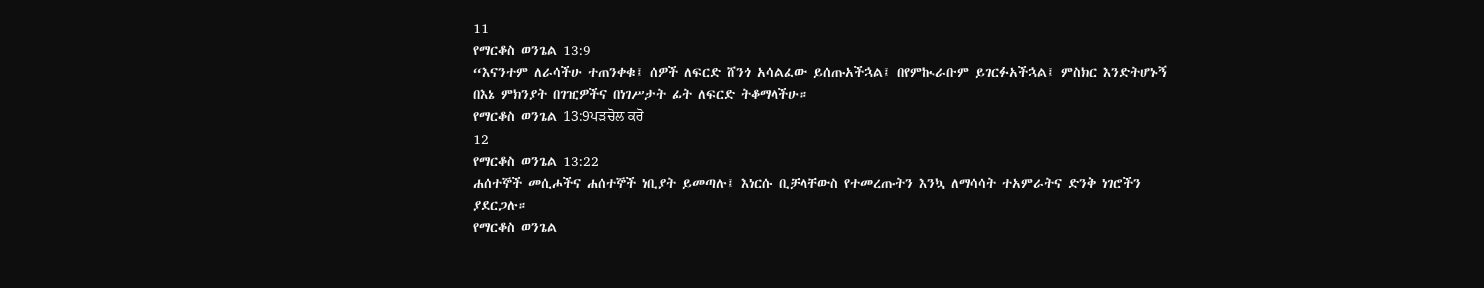11
የማርቆስ ወንጌል 13:9
“እናንተም ለራሳችሁ ተጠንቀቁ፤ ሰዎች ለፍርድ ሸንጎ አሳልፈው ይሰጡአችኋል፤ በየምኲራቡም ይገርፉአችኋል፤ ምስክር እንድትሆኑኝ በእኔ ምክንያት በገዢዎችና በነገሥታት ፊት ለፍርድ ትቆማላችሁ።
የማርቆስ ወንጌል 13:9ਪੜਚੋਲ ਕਰੋ
12
የማርቆስ ወንጌል 13:22
ሐሰተኞች መሲሖችና ሐሰተኞች ነቢያት ይመጣሉ፤ እነርሱ ቢቻላቸውስ የተመረጡትን እንኳ ለማሳሳት ተአምራትና ድንቅ ነገሮችን ያደርጋሉ።
የማርቆስ ወንጌል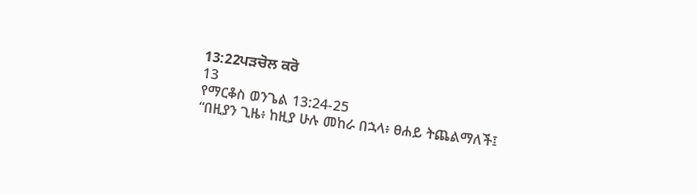13:22ਪੜਚੋਲ ਕਰੋ
13
የማርቆስ ወንጌል 13:24-25
“በዚያን ጊዜ፥ ከዚያ ሁሉ መከራ በኋላ፥ ፀሐይ ትጨልማለች፤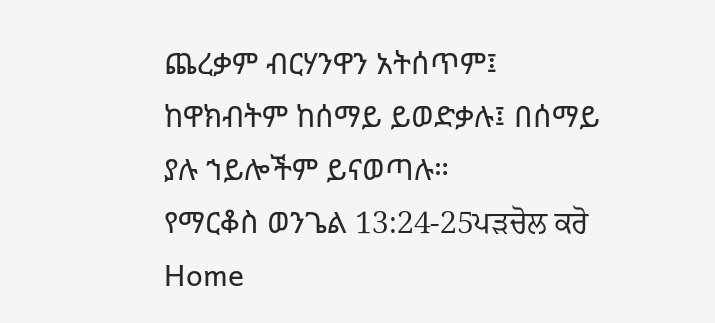ጨረቃም ብርሃንዋን አትሰጥም፤ ከዋክብትም ከሰማይ ይወድቃሉ፤ በሰማይ ያሉ ኀይሎችም ይናወጣሉ።
የማርቆስ ወንጌል 13:24-25ਪੜਚੋਲ ਕਰੋ
Home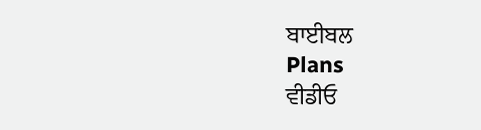ਬਾਈਬਲ
Plans
ਵੀਡੀਓ